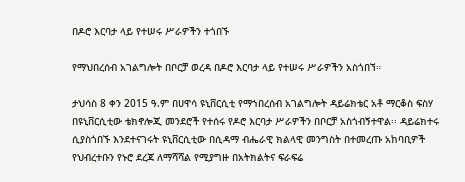በዶሮ እርባታ ላይ የተሠሩ ሥራዎችን ተጎበኙ

የማህበረሰብ አገልግሎት በቦርቻ ወረዳ በዶሮ እርባታ ላይ የተሠሩ ሥራዎችን አስጎበኘ።

ታህሳስ 8 ቀን 2015 ዓ.ም በሀዋሳ ዩኒቨርሲቲ የማኀበረሰብ አገልግሎት ዳይሬክቴር አቶ ማርቆስ ፍስሃ በዩኒቨርሲቲው ቴክኖሎጂ መንደሮች የተሰሩ የዶሮ እርባታ ሥራዎችን በቦርቻ አስጎብኝተዋል፡፡ ዳይሬክተሩ ሲያስጎበኙ እንደተናገሩት ዩኒቨርሲቲው በሲዳማ ብሔራዊ ክልላዊ መንግስት በተመረጡ አከባቢዎች የህብረተቡን የኑሮ ደረጃ ለማሻሻል የሚያግዙ በአትክልትና ፍራፍሬ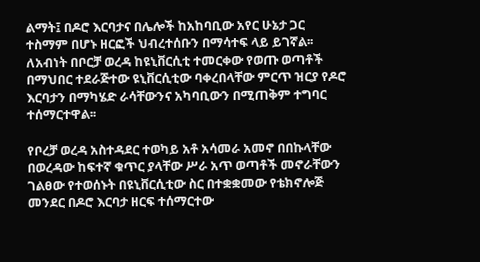ልማት፤ በዶሮ እርባታና በሌሎች ከአከባቢው አየር ሁኔታ ጋር ተስማም በሆኑ ዘርፎች ህብረተሰቡን በማሳተፍ ላይ ይገኛል፡፡ ለአብነት በቦርቻ ወረዳ ከዩኒቨርሲቲ ተመርቀው የወጡ ወጣቶች በማህበር ተደራጅተው ዩኒቨርሲቲው ባቀረበላቸው ምርጥ ዝርያ የዶሮ እርባታን በማካሄድ ራሳቸውንና አካባቢውን በሚጠቅም ተግባር ተሰማርተዋል፡፡

የቦረቻ ወረዳ አስተዳደር ተወካይ አቶ አሳመራ አመኖ በበኩላቸው በወረዳው ከፍተኛ ቁጥር ያላቸው ሥራ አጥ ወጣቶች መኖራቸውን ገልፀው የተወሰኑት በዩኒቨርሲቲው ስር በተቋቋመው የቴክኖሎጅ መንደር በዶሮ እርባታ ዘርፍ ተሰማርተው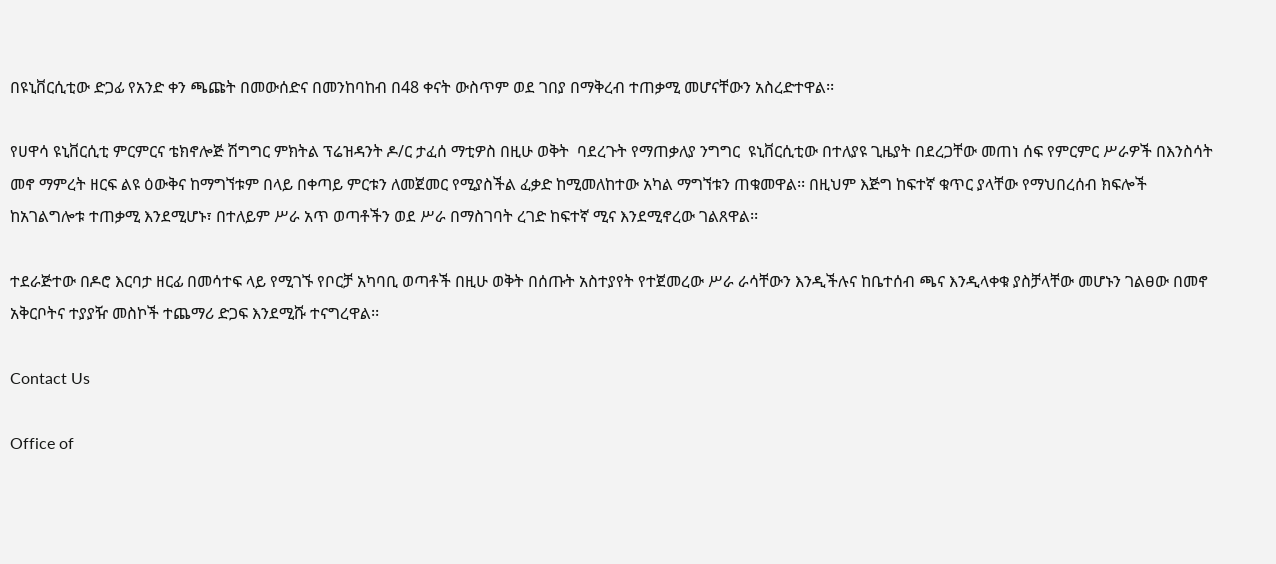በዩኒቨርሲቲው ድጋፊ የአንድ ቀን ጫጩት በመውሰድና በመንከባከብ በ48 ቀናት ውስጥም ወደ ገበያ በማቅረብ ተጠቃሚ መሆናቸውን አስረድተዋል፡፡

የሀዋሳ ዩኒቨርሲቲ ምርምርና ቴክኖሎጅ ሽግግር ምክትል ፕሬዝዳንት ዶ/ር ታፈሰ ማቲዎስ በዚሁ ወቅት  ባደረጉት የማጠቃለያ ንግግር  ዩኒቨርሲቲው በተለያዩ ጊዜያት በደረጋቸው መጠነ ሰፍ የምርምር ሥራዎች በእንስሳት መኖ ማምረት ዘርፍ ልዩ ዕውቅና ከማግኘቱም በላይ በቀጣይ ምርቱን ለመጀመር የሚያስችል ፈቃድ ከሚመለከተው አካል ማግኘቱን ጠቁመዋል፡፡ በዚህም እጅግ ከፍተኛ ቁጥር ያላቸው የማህበረሰብ ክፍሎች ከአገልግሎቱ ተጠቃሚ እንደሚሆኑ፣ በተለይም ሥራ አጥ ወጣቶችን ወደ ሥራ በማስገባት ረገድ ከፍተኛ ሚና እንደሚኖረው ገልጸዋል፡፡

ተደራጅተው በዶሮ እርባታ ዘርፊ በመሳተፍ ላይ የሚገኙ የቦርቻ አካባቢ ወጣቶች በዚሁ ወቅት በሰጡት አስተያየት የተጀመረው ሥራ ራሳቸውን እንዲችሉና ከቤተሰብ ጫና እንዲላቀቁ ያስቻላቸው መሆኑን ገልፀው በመኖ አቅርቦትና ተያያዥ መስኮች ተጨማሪ ድጋፍ እንደሚሹ ተናግረዋል፡፡

Contact Us

Office of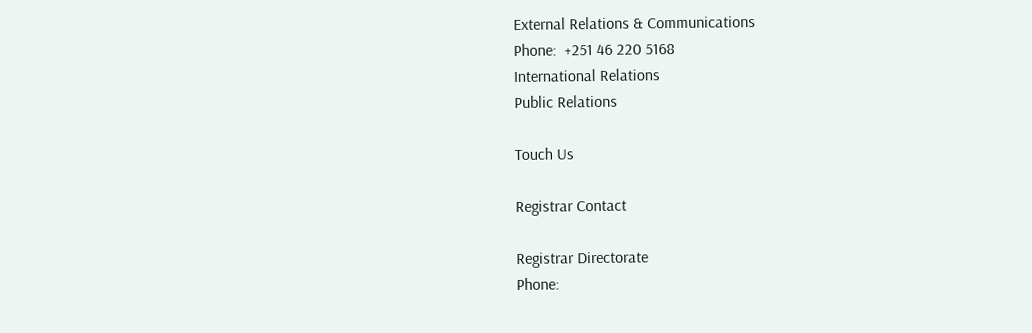External Relations & Communications
Phone:  +251 46 220 5168
International Relations
Public Relations

Touch Us

Registrar Contact

Registrar Directorate
Phone: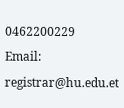0462200229
Email: registrar@hu.edu.et